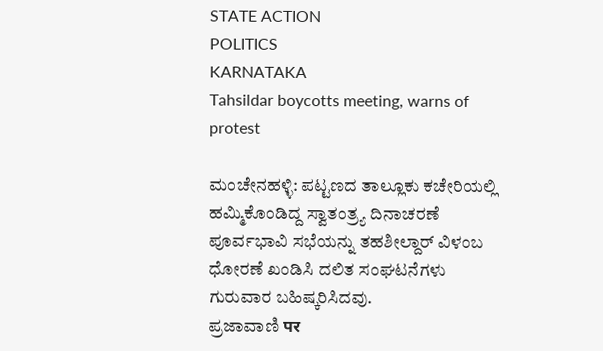STATE ACTION
POLITICS
KARNATAKA
Tahsildar boycotts meeting, warns of protest

ಮಂಚೇನಹಳ್ಳಿ: ಪಟ್ಟಣದ ತಾಲ್ಲೂಕು ಕಚೇರಿಯಲ್ಲಿ ಹಮ್ಮಿಕೊಂಡಿದ್ದ ಸ್ವಾತಂತ್ರ್ಯ ದಿನಾಚರಣೆ ಪೂರ್ವಭಾವಿ ಸಭೆಯನ್ನು ತಹಶೀಲ್ದಾರ್ ವಿಳಂಬ ಧೋರಣೆ ಖಂಡಿಸಿ ದಲಿತ ಸಂಘಟನೆಗಳು ಗುರುವಾರ ಬಹಿಷ್ಕರಿಸಿದವು.
ಪ್ರಜಾವಾಣಿ पर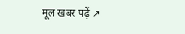मूल खबर पढ़ें ↗